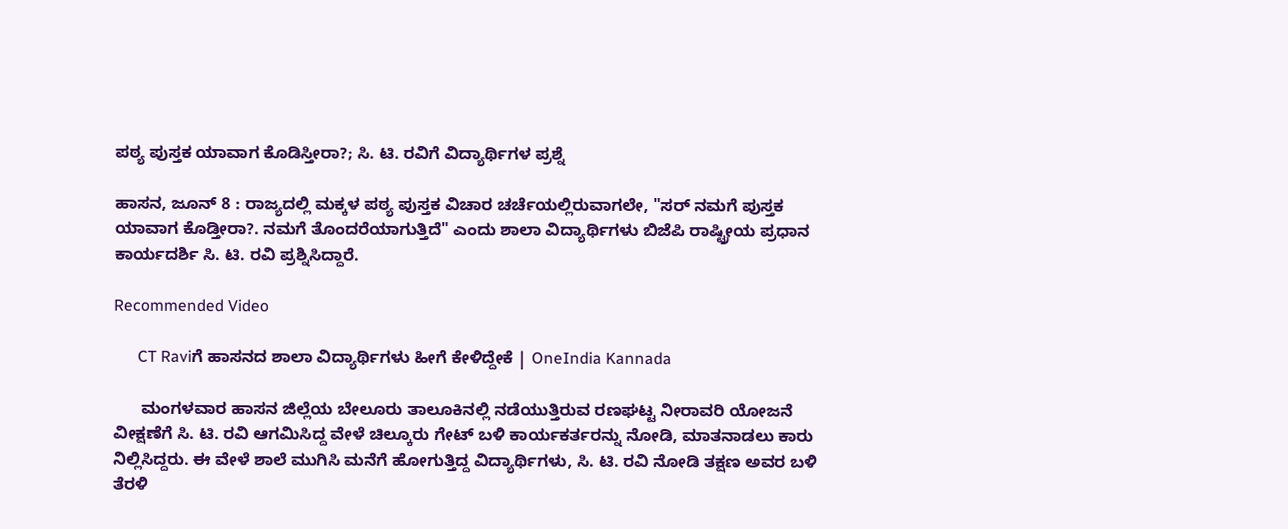ಪಠ್ಯ ಪುಸ್ತಕ ಯಾವಾಗ ಕೊಡಿಸ್ತೀರಾ?; ಸಿ. ಟಿ. ರವಿಗೆ ವಿದ್ಯಾರ್ಥಿಗಳ ಪ್ರಶ್ನೆ

ಹಾಸನ, ಜೂನ್ 8 : ರಾಜ್ಯದಲ್ಲಿ ಮಕ್ಕಳ ಪಠ್ಯ ಪುಸ್ತಕ ವಿಚಾರ ಚರ್ಚೆಯಲ್ಲಿರುವಾಗಲೇ, "ಸರ್ ನಮಗೆ ಪುಸ್ತಕ ಯಾವಾಗ ಕೊಡ್ತೀರಾ?. ನಮಗೆ ತೊಂದರೆಯಾಗುತ್ತಿದೆ" ಎಂದು ಶಾಲಾ ವಿದ್ಯಾರ್ಥಿಗಳು ಬಿಜೆಪಿ ರಾಷ್ಟ್ರೀಯ ಪ್ರಧಾನ ಕಾರ್ಯದರ್ಶಿ ಸಿ. ಟಿ. ರವಿ ಪ್ರಶ್ನಿಸಿದ್ದಾರೆ.

Recommended Video

      CT Raviಗೆ ಹಾಸನದ ಶಾಲಾ ವಿದ್ಯಾರ್ಥಿಗಳು ಹೀಗೆ ಕೇಳಿದ್ದೇಕೆ | OneIndia Kannada

      ಮಂಗಳವಾರ ಹಾಸನ ಜಿಲ್ಲೆಯ ಬೇಲೂರು ತಾಲೂಕಿನಲ್ಲಿ ನಡೆಯುತ್ತಿರುವ ರಣಘಟ್ಟ ನೀರಾವರಿ ಯೋಜನೆ ವೀಕ್ಷಣೆಗೆ ಸಿ. ಟಿ. ರವಿ ಆಗಮಿಸಿದ್ದ ವೇಳೆ ಚಿಲ್ಕೂರು ಗೇಟ್ ಬಳಿ ಕಾರ್ಯಕರ್ತರನ್ನು ನೋಡಿ, ಮಾತನಾಡಲು ಕಾರು ನಿಲ್ಲಿಸಿದ್ದರು. ಈ ವೇಳೆ ಶಾಲೆ ಮುಗಿಸಿ ಮನೆಗೆ ಹೋಗುತ್ತಿದ್ದ ವಿದ್ಯಾರ್ಥಿಗಳು, ಸಿ. ಟಿ. ರವಿ ನೋಡಿ ತಕ್ಷಣ ಅವರ ಬಳಿ ತೆರಳಿ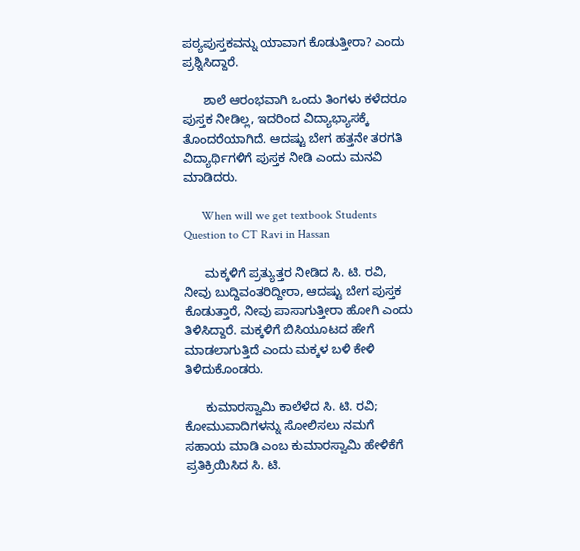ಪಠ್ಯಪುಸ್ತಕವನ್ನು ಯಾವಾಗ ಕೊಡುತ್ತೀರಾ? ಎಂದು ಪ್ರಶ್ನಿಸಿದ್ದಾರೆ.

      ಶಾಲೆ ಆರಂಭವಾಗಿ ಒಂದು ತಿಂಗಳು ಕಳೆದರೂ ಪುಸ್ತಕ ನೀಡಿಲ್ಲ, ಇದರಿಂದ ವಿದ್ಯಾಭ್ಯಾಸಕ್ಕೆ ತೊಂದರೆಯಾಗಿದೆ. ಆದಷ್ಟು ಬೇಗ ಹತ್ತನೇ ತರಗತಿ ವಿದ್ಯಾರ್ಥಿಗಳಿಗೆ ಪುಸ್ತಕ ನೀಡಿ ಎಂದು ಮನವಿ ಮಾಡಿದರು.

      When will we get textbook Students Question to CT Ravi in Hassan

      ಮಕ್ಕಳಿಗೆ ಪ್ರತ್ಯುತ್ತರ ನೀಡಿದ ಸಿ. ಟಿ. ರವಿ, ನೀವು ಬುದ್ದಿವಂತರಿದ್ದೀರಾ, ಆದಷ್ಟು ಬೇಗ ಪುಸ್ತಕ ಕೊಡುತ್ತಾರೆ, ನೀವು ಪಾಸಾಗುತ್ತೀರಾ ಹೋಗಿ ಎಂದು ತಿಳಿಸಿದ್ದಾರೆ. ಮಕ್ಕಳಿಗೆ ಬಿಸಿಯೂಟದ ಹೇಗೆ ಮಾಡಲಾಗುತ್ತಿದೆ ಎಂದು ಮಕ್ಕಳ ಬಳಿ ಕೇಳಿ ತಿಳಿದುಕೊಂಡರು.

      ಕುಮಾರಸ್ವಾಮಿ ಕಾಲೆಳೆದ ಸಿ. ಟಿ. ರವಿ; ಕೋಮುವಾದಿಗಳನ್ನು ಸೋಲಿಸಲು ನಮಗೆ ಸಹಾಯ ಮಾಡಿ ಎಂಬ ಕುಮಾರಸ್ವಾಮಿ ಹೇಳಿಕೆಗೆ ಪ್ರತಿಕ್ರಿಯಿಸಿದ ಸಿ. ಟಿ.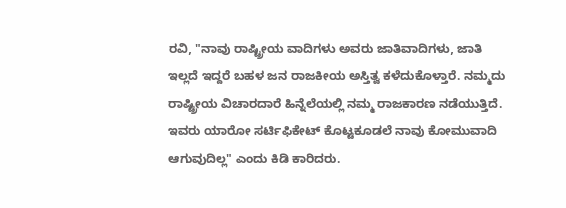ರವಿ, "ನಾವು ರಾಷ್ಟ್ರೀಯ ವಾದಿಗಳು ಅವರು ಜಾತಿವಾದಿಗಳು, ಜಾತಿ ಇಲ್ಲದೆ ಇದ್ದರೆ ಬಹಳ ಜನ ರಾಜಕೀಯ ಅಸ್ತಿತ್ವ ಕಳೆದುಕೊಳ್ತಾರೆ. ನಮ್ಮದು ರಾಷ್ಟ್ರೀಯ ವಿಚಾರದಾರೆ ಹಿನ್ನೆಲೆಯಲ್ಲಿ ನಮ್ಮ ರಾಜಕಾರಣ ನಡೆಯುತ್ತಿದೆ. ಇವರು ಯಾರೋ ಸರ್ಟಿಫಿಕೇಟ್ ಕೊಟ್ಟಕೂಡಲೆ ನಾವು ಕೋಮುವಾದಿ ಆಗುವುದಿಲ್ಲ" ಎಂದು ಕಿಡಿ ಕಾರಿದರು.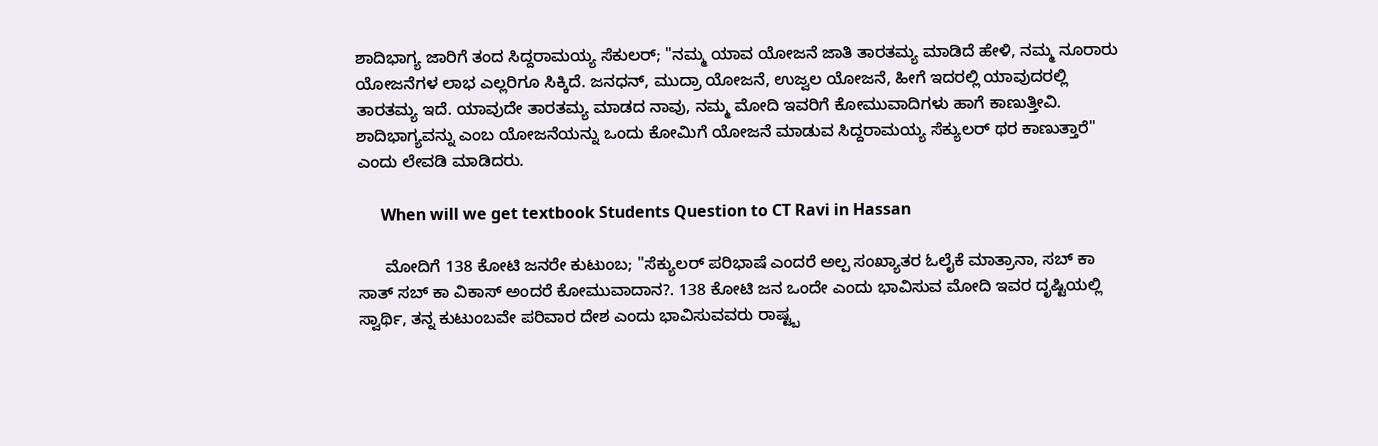ಶಾದಿಭಾಗ್ಯ ಜಾರಿಗೆ ತಂದ ಸಿದ್ದರಾಮಯ್ಯ ಸೆಕುಲರ್‌; "ನಮ್ಮ ಯಾವ ಯೋಜನೆ ಜಾತಿ ತಾರತಮ್ಯ ಮಾಡಿದೆ ಹೇಳಿ, ನಮ್ಮ ನೂರಾರು ಯೋಜನೆಗಳ ಲಾಭ ಎಲ್ಲರಿಗೂ ಸಿಕ್ಕಿದೆ. ಜನಧನ್, ಮುದ್ರಾ ಯೋಜನೆ, ಉಜ್ವಲ ಯೋಜನೆ, ಹೀಗೆ ಇದರಲ್ಲಿ ಯಾವುದರಲ್ಲಿ ತಾರತಮ್ಯ ಇದೆ. ಯಾವುದೇ ತಾರತಮ್ಯ ಮಾಡದ ನಾವು, ನಮ್ಮ ಮೋದಿ ಇವರಿಗೆ ಕೋಮುವಾದಿಗಳು ಹಾಗೆ ಕಾಣುತ್ತೀವಿ. ಶಾದಿಭಾಗ್ಯವನ್ನು ಎಂಬ ಯೋಜನೆಯನ್ನು ಒಂದು ಕೋಮಿಗೆ ಯೋಜನೆ ಮಾಡುವ ಸಿದ್ದರಾಮಯ್ಯ ಸೆಕ್ಯುಲರ್ ಥರ ಕಾಣುತ್ತಾರೆ" ಎಂದು ಲೇವಡಿ ಮಾಡಿದರು.

      When will we get textbook Students Question to CT Ravi in Hassan

      ಮೋದಿಗೆ 138 ಕೋಟಿ ಜನರೇ ಕುಟುಂಬ; "ಸೆಕ್ಯುಲರ್ ಪರಿಭಾಷೆ ಎಂದರೆ ಅಲ್ಪ ಸಂಖ್ಯಾತರ ಓಲೈಕೆ ಮಾತ್ರಾನಾ, ಸಬ್ ಕಾ ಸಾತ್ ಸಬ್ ಕಾ ವಿಕಾಸ್ ಅಂದರೆ ಕೋಮುವಾದಾನ?. 138 ಕೋಟಿ ಜನ ಒಂದೇ ಎಂದು ಭಾವಿಸುವ ಮೋದಿ ಇವರ ದೃಷ್ಟಿಯಲ್ಲಿ ಸ್ವಾರ್ಥಿ, ತನ್ನ ಕುಟುಂಬವೇ ಪರಿವಾರ ದೇಶ ಎಂದು ಭಾವಿಸುವವರು ರಾಷ್ಟ್ಬ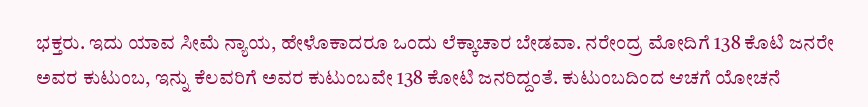ಭಕ್ತರು. ಇದು ಯಾವ ಸೀಮೆ ನ್ಯಾಯ, ಹೇಳೊಕಾದರೂ ಒಂದು ಲೆಕ್ಕಾಚಾರ ಬೇಡವಾ. ನರೇಂದ್ರ ಮೋದಿಗೆ 138 ಕೊಟಿ ಜನರೇ ಅವರ ಕುಟುಂಬ, ಇನ್ನು ಕೆಲವರಿಗೆ ಅವರ ಕುಟುಂಬವೇ 138 ಕೋಟಿ ಜನರಿದ್ದಂತೆ. ಕುಟುಂಬದಿಂದ ಆಚಗೆ ಯೋಚನೆ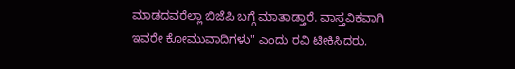ಮಾಡದವರೆಲ್ಲಾ ಬಿಜೆಪಿ ಬಗ್ಗೆ ಮಾತಾಡ್ತಾರೆ. ವಾಸ್ತವಿಕವಾಗಿ ಇವರೇ ಕೋಮುವಾದಿಗಳು" ಎಂದು ರವಿ ಟೀಕಿಸಿದರು.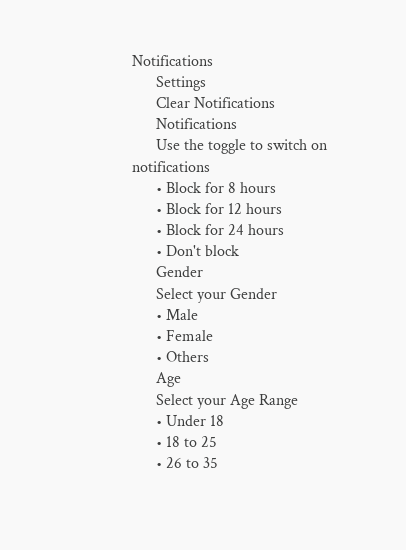Notifications
      Settings
      Clear Notifications
      Notifications
      Use the toggle to switch on notifications
      • Block for 8 hours
      • Block for 12 hours
      • Block for 24 hours
      • Don't block
      Gender
      Select your Gender
      • Male
      • Female
      • Others
      Age
      Select your Age Range
      • Under 18
      • 18 to 25
      • 26 to 35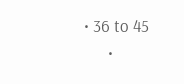• 36 to 45
      •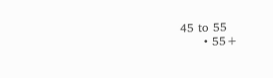45 to 55
      • 55+